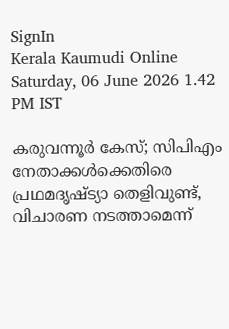SignIn
Kerala Kaumudi Online
Saturday, 06 June 2026 1.42 PM IST

കരുവന്നൂർ കേസ്; സിപിഎം നേതാക്കൾക്കെതിരെ പ്രഥമദൃഷ്‌ട്യാ തെളിവുണ്ട്, വിചാരണ നടത്താമെന്ന്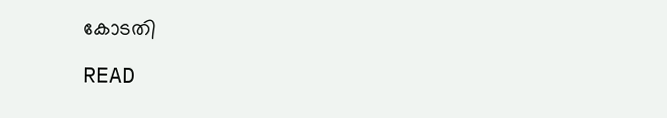കോടതി

READ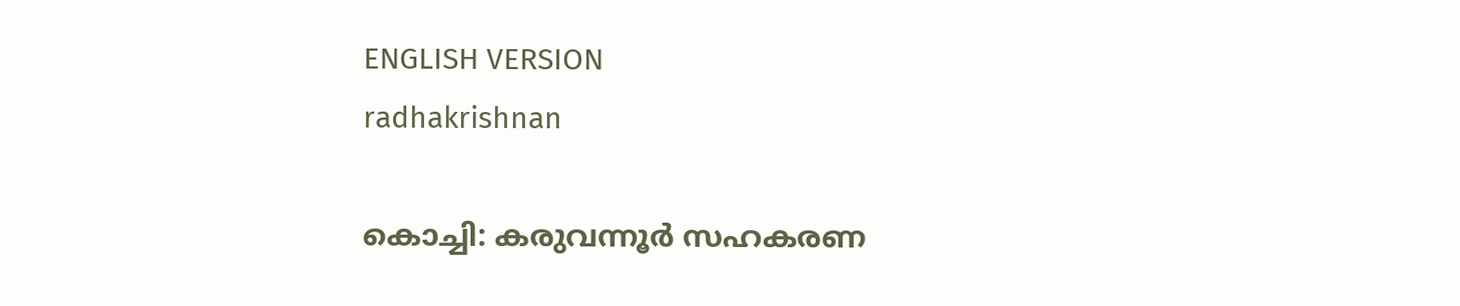ENGLISH VERSION
radhakrishnan

കൊച്ചി: കരുവന്നൂർ സഹകരണ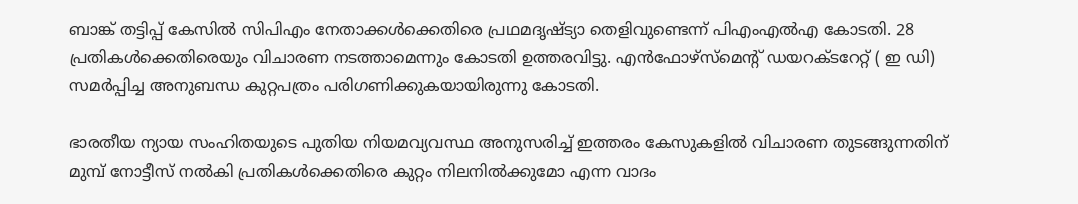ബാങ്ക് തട്ടിപ്പ് കേസിൽ സിപിഎം നേതാക്കൾക്കെതിരെ പ്രഥമദൃഷ്‌ട്യാ തെളിവുണ്ടെന്ന് പിഎംഎൽഎ കോടതി. 28 പ്രതികൾക്കെതിരെയും വിചാരണ നടത്താമെന്നും കോടതി ഉത്തരവിട്ടു. എൻഫോഴ്‌സ്‌മെന്റ് ഡയറക്‌ടറേറ്റ് ( ഇ ഡി) സമർപ്പിച്ച അനുബന്ധ കുറ്റപത്രം പരിഗണിക്കുകയായിരുന്നു കോടതി.

ഭാരതീയ ന്യായ സംഹിതയുടെ പുതിയ നിയമവ്യവസ്ഥ അനുസരിച്ച് ഇത്തരം കേസുകളിൽ വിചാരണ തുടങ്ങുന്നതിന് മുമ്പ് നോട്ടീസ് നൽകി പ്രതികൾക്കെതിരെ കുറ്റം നിലനിൽക്കുമോ എന്ന വാദം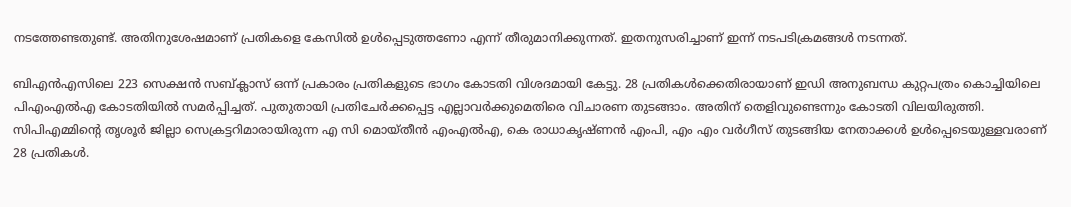നടത്തേണ്ടതുണ്ട്. അതിനുശേഷമാണ് പ്രതികളെ കേസിൽ ഉൾപ്പെടുത്തണോ എന്ന് തീരുമാനിക്കുന്നത്. ഇതനുസരിച്ചാണ് ഇന്ന് നടപടിക്രമങ്ങൾ നടന്നത്.

ബിഎൻഎസിലെ 223 സെക്ഷൻ സബ്ക്ലാസ് ഒന്ന് പ്രകാരം പ്രതികളുടെ ഭാഗം കോടതി വിശദമായി കേട്ടു. 28 പ്രതികൾക്കെതിരായാണ് ഇഡി അനുബന്ധ കുറ്റപത്രം കൊച്ചിയിലെ പിഎംഎൽഎ കോടതിയിൽ സമർപ്പിച്ചത്. പുതുതായി പ്രതിചേർക്കപ്പെട്ട എല്ലാവർക്കുമെതിരെ വിചാരണ തുടങ്ങാം. അതിന് തെളിവുണ്ടെന്നും കോടതി വിലയിരുത്തി. സിപിഎമ്മിന്റെ തൃശൂർ ജില്ലാ സെക്രട്ടറിമാരായിരുന്ന എ സി മൊയ്‌തീൻ എംഎൽഎ, കെ രാധാകൃഷ്‌ണൻ എംപി, എം എം വർഗീസ് തുടങ്ങിയ നേതാക്കൾ ഉൾപ്പെടെയുള്ളവരാണ് 28 പ്രതികൾ.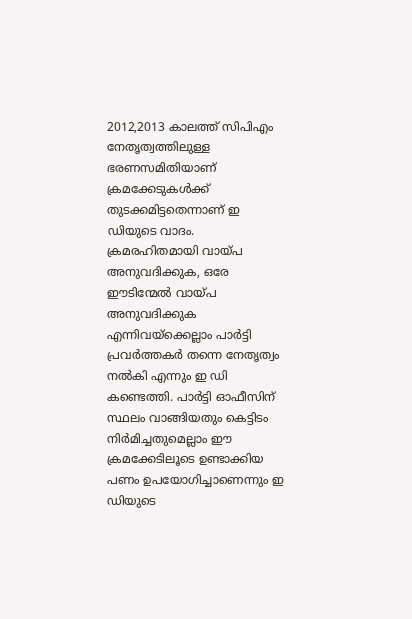2012,2013 കാലത്ത് സിപിഎം നേതൃത്വത്തിലുള്ള ഭരണസമിതിയാണ് ക്രമക്കേടുകൾക്ക് തുടക്കമിട്ടതെന്നാണ് ഇ ഡിയുടെ വാദം. ക്രമരഹിതമായി വായ്‌പ അനുവദിക്കുക, ഒരേ ഈടിന്മേൽ വായ്‌പ അനുവദിക്കുക എന്നിവയ്‌ക്കെല്ലാം പാർട്ടി പ്രവർത്തകർ തന്നെ നേതൃത്വം നൽകി എന്നും ഇ ഡി കണ്ടെത്തി. പാർട്ടി ഓഫീസിന് സ്ഥലം വാങ്ങിയതും കെട്ടിടം നിർമിച്ചതുമെല്ലാം ഈ ക്രമക്കേടിലൂടെ ഉണ്ടാക്കിയ പണം ഉപയോഗിച്ചാണെന്നും ഇ ഡിയുടെ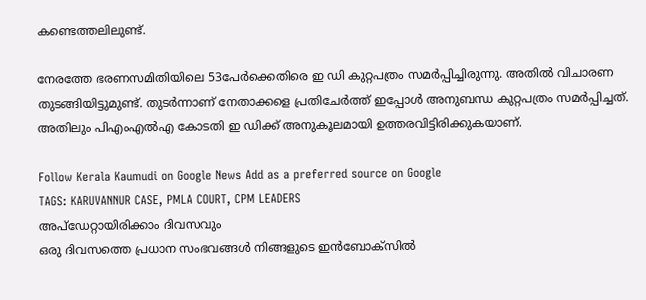കണ്ടെത്തലിലുണ്ട്.

നേരത്തേ ഭരണസമിതിയിലെ 53പേർക്കെതിരെ ഇ ഡി കുറ്റപത്രം സമർപ്പിച്ചിരുന്നു. അതിൽ വിചാരണ തുടങ്ങിയിട്ടുമുണ്ട്. തുടർന്നാണ് നേതാക്കളെ പ്രതിചേർത്ത് ഇപ്പോൾ അനുബന്ധ കുറ്റപത്രം സമർപ്പിച്ചത്. അതിലും പിഎംഎൽഎ കോടതി ഇ ഡിക്ക് അനുകൂലമായി ഉത്തരവിട്ടിരിക്കുകയാണ്.

Follow Kerala Kaumudi on Google News Add as a preferred source on Google
TAGS: KARUVANNUR CASE, PMLA COURT, CPM LEADERS
അപ്ഡേറ്റായിരിക്കാം ദിവസവും
ഒരു ദിവസത്തെ പ്രധാന സംഭവങ്ങൾ നിങ്ങളുടെ ഇൻബോക്സിൽ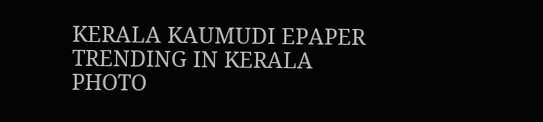KERALA KAUMUDI EPAPER
TRENDING IN KERALA
PHOTO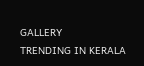GALLERY
TRENDING IN KERALA